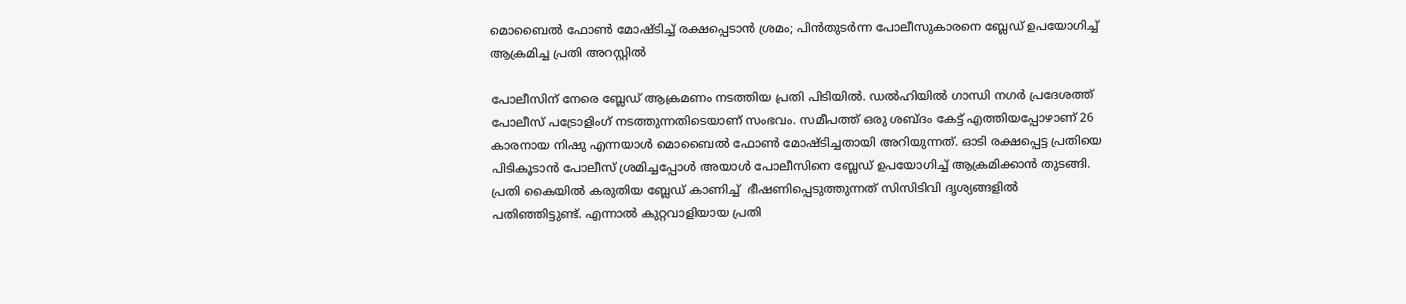മൊബൈൽ ഫോൺ മോഷ്ടിച്ച് രക്ഷപ്പെടാൻ ശ്രമം; പിൻതുടർന്ന പോലീസുകാരനെ ബ്ലേഡ് ഉപയോഗിച്ച് ആക്രമിച്ച പ്രതി അറസ്റ്റിൽ

പോലീസിന് നേരെ ബ്ലേഡ് ആക്രമണം നടത്തിയ പ്രതി പിടിയിൽ. ഡൽഹിയിൽ ഗാന്ധി നഗർ പ്രദേശത്ത് പോലീസ് പട്രോളിംഗ് നടത്തുന്നതിടെയാണ് സംഭവം. സമീപത്ത് ഒരു ശബ്ദം കേട്ട് എത്തിയപ്പോഴാണ് 26 കാരനായ നിഷു എന്നയാൾ മൊബൈൽ ഫോൺ മോഷ്ടിച്ചതായി അറിയുന്നത്. ഓടി രക്ഷപ്പെട്ട പ്രതിയെ പിടികൂടാൻ പോലീസ് ശ്രമിച്ചപ്പോൾ അയാൾ പോലീസിനെ ബ്ലേഡ് ഉപയോഗിച്ച് ആക്രമിക്കാൻ തുടങ്ങി. പ്രതി കൈയിൽ കരുതിയ ബ്ലേഡ് കാണിച്ച്  ഭീഷണിപ്പെടുത്തുന്നത് സിസിടിവി ദൃശ്യങ്ങളിൽ പതിഞ്ഞിട്ടുണ്ട്. എന്നാൽ കുറ്റവാളിയായ പ്രതി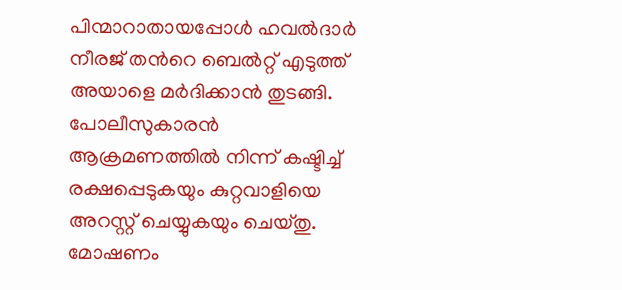പിന്മാറാതായപ്പോൾ ഹവൽദാർ നീരജ് തന്‍റെ ബെൽറ്റ് എടുത്ത് അയാളെ മർദിക്കാൻ തുടങ്ങി. പോലീസുകാരൻ ആക്രമണത്തിൽ നിന്ന് കഷ്ടിച്ച് രക്ഷപ്പെടുകയും കുറ്റവാളിയെ അറസ്റ്റ് ചെയ്യുകയും ചെയ്തു. മോഷണം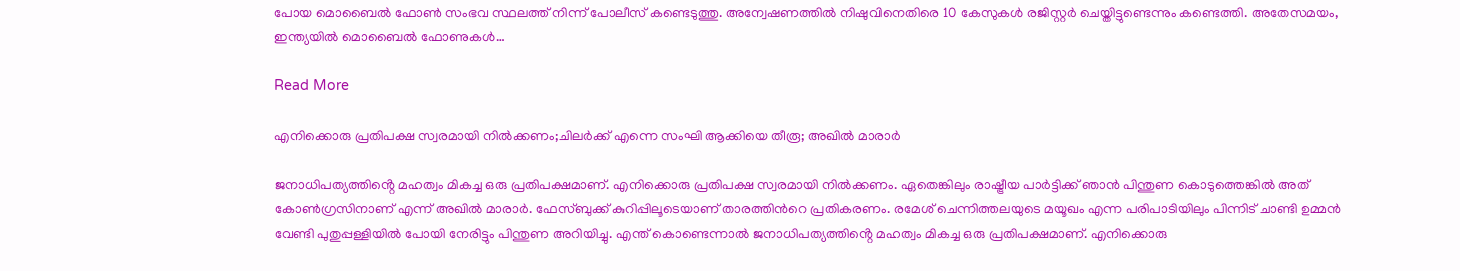പോയ മൊബൈൽ ഫോൺ സംഭവ സ്ഥലത്ത് നിന്ന് പോലീസ് കണ്ടെടുത്തു. അന്വേഷണത്തിൽ നിഷുവിനെതിരെ 10 കേസുകൾ രജിസ്റ്റർ ചെയ്തിട്ടുണ്ടെന്നും കണ്ടെത്തി. അതേസമയം, ഇന്ത്യയിൽ മൊബൈൽ ഫോണുകൾ…

Read More

എനിക്കൊരു പ്രതിപക്ഷ സ്വരമായി നിൽക്കണം;ചിലർക്ക് എന്നെ സംഘി ആക്കിയെ തീരൂ; അഖിൽ മാരാർ

ജനാധിപത്യത്തിൻ്റെ മഹത്വം മികച്ച ഒരു പ്രതിപക്ഷമാണ്. എനിക്കൊരു പ്രതിപക്ഷ സ്വരമായി നിൽക്കണം. ഏതെങ്കിലും രാഷ്ട്രീയ പാർട്ടിക്ക് ഞാൻ പിന്തുണ കൊടുത്തെങ്കിൽ അത് കോൺഗ്രസിനാണ് എന്ന് അഖിൽ മാരാർ. ഫേസ്ബുക്ക് കുറിപ്പിലൂടെയാണ് താരത്തിന്‍റെ പ്രതികരണം. രമേശ് ചെന്നിത്തലയുടെ മയൂഖം എന്ന പരിപാടിയിലും പിന്നിട് ചാണ്ടി ഉമ്മൻ വേണ്ടി പുതുപ്പള്ളിയിൽ പോയി നേരിട്ടും പിന്തുണ അറിയിച്ചു. എന്ത് കൊണ്ടെന്നാൽ ജനാധിപത്യത്തിൻ്റെ മഹത്വം മികച്ച ഒരു പ്രതിപക്ഷമാണ്. എനിക്കൊരു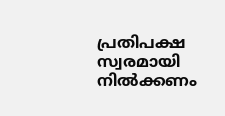പ്രതിപക്ഷ സ്വരമായി നിൽക്കണം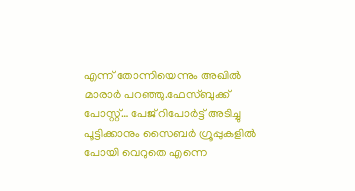എന്ന് തോന്നിയെന്നും അഖിൽ മാരാർ പറഞ്ഞു.ഫേസ്ബുക്ക് പോസ്റ്റ്… പേജ് റിപോർട്ട് അടിച്ചു പൂട്ടിക്കാനും സൈബർ ഗ്രൂപ്പുകളിൽ പോയി വെറുതെ എന്നെ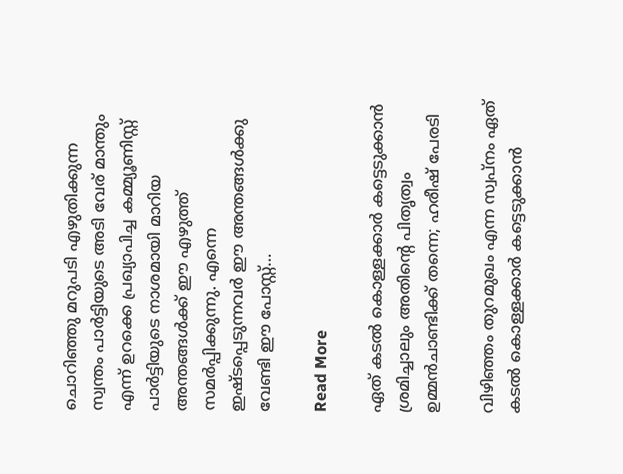ചൊറിഞ്ഞു മറുപടി എഴുതിക്കുന്ന സ്വന്തം പാർട്ടിയുടെ അടി വേര് മാന്തും എന്ന് ഉറക്കെ പ്രഖ്യാപിച്ച കമ്മ്യൂണിസ്റ്റ് പാർട്ടിയുടെ നാശമായി മാറിയ അന്തങ്ങൾക്ക് ഈ എഴുത്ത് സമർപ്പിക്കുന്നു. എന്നെ ഇഷ്ടപ്പെടുന്നവർ ഈ അന്തങ്ങൾക്കു വേണ്ടി ഈ പോസ്റ്റ്…

Read More

ഏത് കടൽ കൊള്ളക്കാർ കട്ടെടുക്കാൻ ശ്രമിച്ചാലും അതിന്‍റെ പിതൃത്വം ഉമ്മൻചാണ്ടിക്ക് തന്നെ; ഹരീഷ് പേരടി

വിഴിഞ്ഞം തുറമുഖം എന്ന സ്വപ്നം ഏത് കടൽ കൊള്ളക്കാർ കട്ടെടുക്കാൻ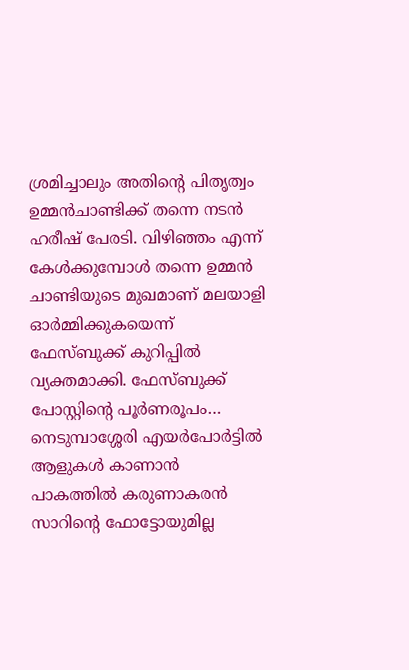ശ്രമിച്ചാലും അതിന്‍റെ പിതൃത്വം ഉമ്മൻചാണ്ടിക്ക് തന്നെ നടൻ ഹരീഷ് പേരടി. വിഴിഞ്ഞം എന്ന് കേൾക്കുമ്പോൾ തന്നെ ഉമ്മൻ ചാണ്ടിയുടെ മുഖമാണ് മലയാളി ഓർമ്മിക്കുകയെന്ന് ഫേസ്ബുക്ക് കുറിപ്പിൽ വ്യക്തമാക്കി. ഫേസ്ബുക്ക് പോസ്റ്റിന്‍റെ പൂർണരൂപം… നെടുമ്പാശ്ശേരി എയർപോർട്ടിൽ ആളുകൾ കാണാൻ പാകത്തിൽ കരുണാകരൻ സാറിന്‍റെ ഫോട്ടോയുമില്ല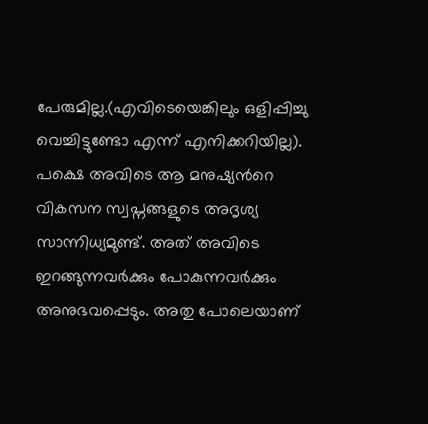പേരുമില്ല.(എവിടെയെങ്കിലും ഒളിപ്പിച്ചു വെച്ചിട്ടുണ്ടോ എന്ന് എനിക്കറിയില്ല). പക്ഷെ അവിടെ ആ മനുഷ്യന്‍റെ വികസന സ്വപ്നങ്ങളുടെ അദൃശ്യ സാന്നിധ്യമുണ്ട്. അത് അവിടെ ഇറങ്ങുന്നവർക്കും പോകുന്നവർക്കും അനുഭവപ്പെടും. അതു പോലെയാണ്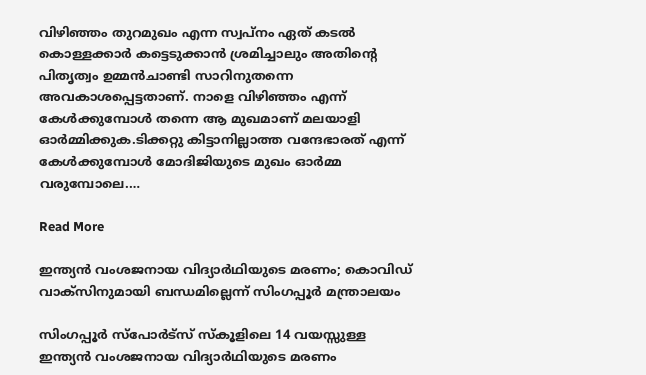വിഴിഞ്ഞം തുറമുഖം എന്ന സ്വപ്നം ഏത് കടൽ കൊള്ളക്കാർ കട്ടെടുക്കാൻ ശ്രമിച്ചാലും അതിന്‍റെ പിതൃത്വം ഉമ്മൻചാണ്ടി സാറിനുതന്നെ അവകാശപ്പെട്ടതാണ്. നാളെ വിഴിഞ്ഞം എന്ന് കേൾക്കുമ്പോൾ തന്നെ ആ മുഖമാണ് മലയാളി ഓർമ്മിക്കുക.ടിക്കറ്റു കിട്ടാനില്ലാത്ത വന്ദേഭാരത് എന്ന് കേൾക്കുമ്പോൾ മോദിജിയുടെ മുഖം ഓർമ്മ വരുമ്പോലെ.…

Read More

ഇന്ത്യൻ വംശജനായ വിദ്യാർഥിയുടെ മരണം; കൊവിഡ് വാക്‌സിനുമായി ബന്ധമില്ലെന്ന് സിംഗപ്പൂർ മന്ത്രാലയം

സിംഗപ്പൂർ സ്‌പോർട്‌സ് സ്‌കൂളിലെ 14 വയസ്സുള്ള ഇന്ത്യൻ വംശജനായ വിദ്യാർഥിയുടെ മരണം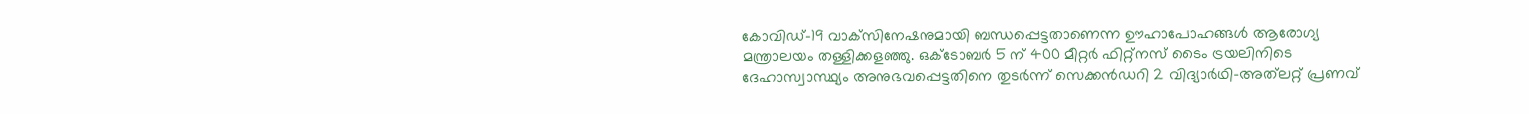കോവിഡ്-19 വാക്‌സിനേഷനുമായി ബന്ധപ്പെട്ടതാണെന്ന ഊഹാപോഹങ്ങൾ ആരോഗ്യ മന്ത്രാലയം തള്ളിക്കളഞ്ഞു. ഒക്ടോബർ 5 ന് 400 മീറ്റർ ഫിറ്റ്നസ് ടൈം ട്രയലിനിടെ ദേഹാസ്വാസ്ഥ്യം അനുഭവപ്പെട്ടതിനെ തുടർന്ന് സെക്കൻഡറി 2 വിദ്യാർഥി-അത്‌ലറ്റ് പ്രണവ്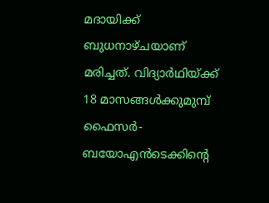മദായിക്ക് ബുധനാഴ്ചയാണ് മരിച്ചത്. വിദ്യാർഥിയ്ക്ക് 18 മാസങ്ങൾക്കുമുമ്പ് ഫൈസർ-ബയോഎൻടെക്കിന്‍റെ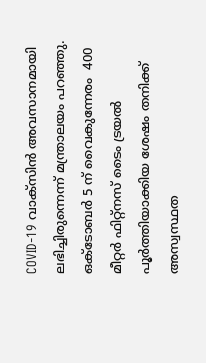COVID-19 വാക്സിൻ അവസാനമായി ലഭിച്ചിരുന്നെന്ന് മന്ത്രാലയം പറഞ്ഞു. ഒക്ടോബർ 5 ന് വൈകുന്നേരം  400 മീറ്റർ ഫിറ്റ്നസ് ടൈം ട്രയൽ പൂർത്തിയാക്കിയ ശേഷം തനിക്ക് അസ്വസ്ഥത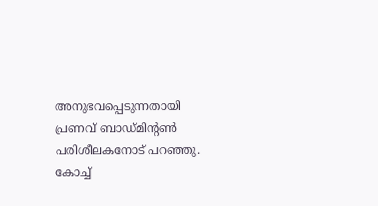അനുഭവപ്പെടുന്നതായി പ്രണവ് ബാഡ്മിന്‍റൺ പരിശീലകനോട് പറഞ്ഞു. കോച്ച്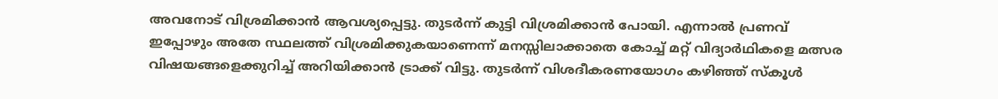അവനോട് വിശ്രമിക്കാൻ ആവശ്യപ്പെട്ടു. തുടർന്ന് കുട്ടി വിശ്രമിക്കാൻ പോയി. എന്നാൽ പ്രണവ് ഇപ്പോഴും അതേ സ്ഥലത്ത് വിശ്രമിക്കുകയാണെന്ന് മനസ്സിലാക്കാതെ കോച്ച് മറ്റ് വിദ്യാർഥികളെ മത്സര വിഷയങ്ങളെക്കുറിച്ച് അറിയിക്കാൻ ട്രാക്ക് വിട്ടു. തുടർന്ന് വിശദീകരണയോഗം കഴിഞ്ഞ് സ്കൂൾ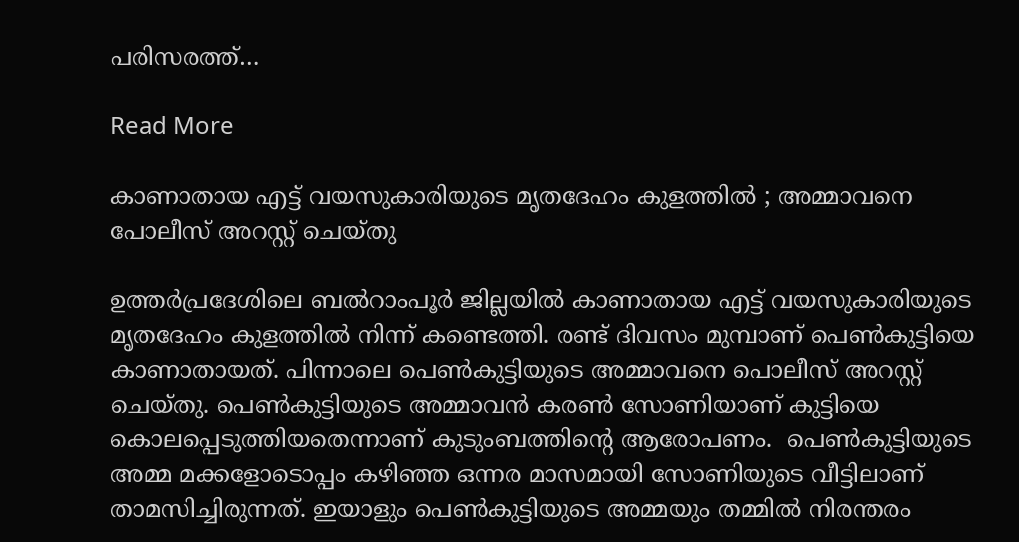പരിസരത്ത്…

Read More

കാണാതായ എട്ട് വയസുകാരിയുടെ മൃതദേഹം കുളത്തിൽ ; അമ്മാവനെ പോലീസ് അറസ്റ്റ് ചെയ്തു

ഉത്തർപ്രദേശിലെ ബൽറാംപൂർ ജില്ലയിൽ കാണാതായ എട്ട് വയസുകാരിയുടെ മൃതദേഹം കുളത്തിൽ നിന്ന് കണ്ടെത്തി. രണ്ട് ദിവസം മുമ്പാണ് പെൺകുട്ടിയെ കാണാതായത്. പിന്നാലെ പെൺകുട്ടിയുടെ അമ്മാവനെ പൊലീസ് അറസ്റ്റ് ചെയ്തു. പെൺകുട്ടിയുടെ അമ്മാവൻ കരൺ സോണിയാണ് കുട്ടിയെ കൊലപ്പെടുത്തിയതെന്നാണ് കുടുംബത്തിന്‍റെ ആരോപണം.  പെൺകുട്ടിയുടെ അമ്മ മക്കളോടൊപ്പം കഴിഞ്ഞ ഒന്നര മാസമായി സോണിയുടെ വീട്ടിലാണ്  താമസിച്ചിരുന്നത്. ഇയാളും പെൺകുട്ടിയുടെ അമ്മയും തമ്മിൽ നിരന്തരം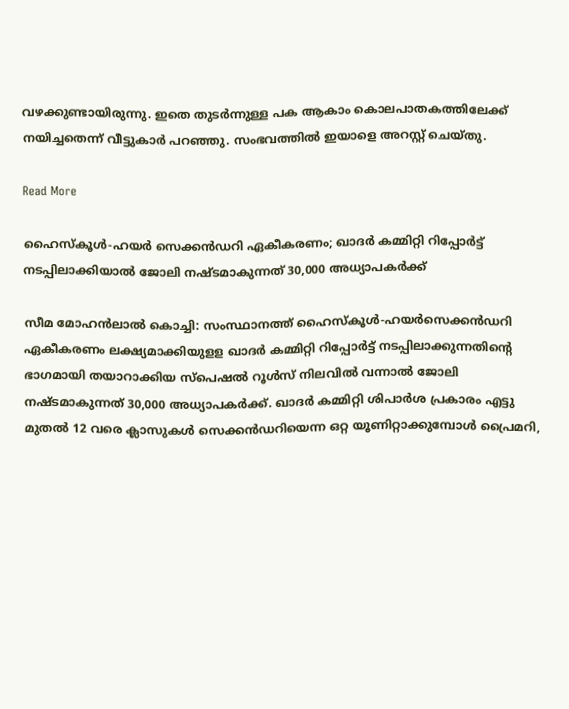വഴക്കുണ്ടായിരുന്നു. ഇതെ തുടർന്നുള്ള പക ആകാം കൊലപാതകത്തിലേക്ക് നയിച്ചതെന്ന് വീട്ടുകാർ പറഞ്ഞു. സംഭവത്തിൽ ഇയാളെ അറസ്റ്റ് ചെയ്തു.

Read More

ഹൈസ്‌കൂള്‍-ഹയര്‍ സെക്കൻഡറി ഏകീകരണം; ഖാദര്‍ കമ്മിറ്റി റിപ്പോര്‍ട്ട് നടപ്പിലാക്കിയാല്‍ ജോലി നഷ്ടമാകുന്നത് 30,000 അധ്യാപകര്‍ക്ക്

സീമ മോഹന്‍ലാല്‍ കൊച്ചി: സംസ്ഥാനത്ത് ഹൈസ്‌കൂള്‍-ഹയര്‍സെക്കൻഡറി ഏകീകരണം ലക്ഷ്യമാക്കിയുളള ഖാദര്‍ കമ്മിറ്റി റിപ്പോര്‍ട്ട് നടപ്പിലാക്കുന്നതിന്‍റെ ഭാഗമായി തയാറാക്കിയ സ്‌പെഷല്‍ റൂള്‍സ് നിലവില്‍ വന്നാല്‍ ജോലി നഷ്ടമാകുന്നത് 30,000 അധ്യാപകര്‍ക്ക്. ഖാദര്‍ കമ്മിറ്റി ശിപാര്‍ശ പ്രകാരം എട്ടു മുതല്‍ 12 വരെ ക്ലാസുകള്‍ സെക്കന്‍ഡറിയെന്ന ഒറ്റ യൂണിറ്റാക്കുമ്പോള്‍ പ്രൈമറി,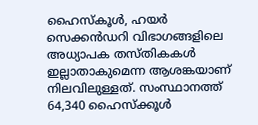ഹൈസ്‌കൂള്‍, ഹയര്‍ സെക്കൻഡറി വിഭാഗങ്ങളിലെ അധ്യാപക തസ്തികകള്‍ ഇല്ലാതാകുമെന്ന ആശങ്കയാണ് നിലവിലുള്ളത്. സംസ്ഥാനത്ത് 64,340 ഹൈസ്‌ക്കൂള്‍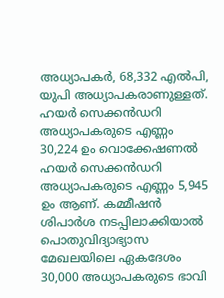അധ്യാപകര്‍, 68,332 എല്‍പി, യുപി അധ്യാപകരാണുള്ളത്. ഹയര്‍ സെക്കൻഡറി അധ്യാപകരുടെ എണ്ണം 30,224 ഉം വൊക്കേഷണല്‍ ഹയര്‍ സെക്കൻഡറി അധ്യാപകരുടെ എണ്ണം 5,945 ഉം ആണ്. കമ്മീഷന്‍ ശിപാര്‍ശ നടപ്പിലാക്കിയാല്‍ പൊതുവിദ്യാഭ്യാസ മേഖലയിലെ ഏകദേശം 30,000 അധ്യാപകരുടെ ഭാവി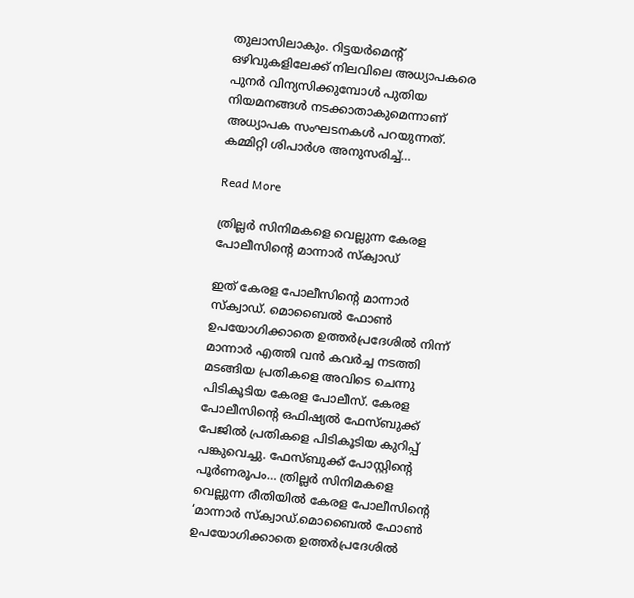തുലാസിലാകും. റിട്ടയര്‍മെന്‍റ് ഒഴിവുകളിലേക്ക് നിലവിലെ അധ്യാപകരെ പുനര്‍ വിന്യസിക്കുമ്പോള്‍ പുതിയ നിയമനങ്ങള്‍ നടക്കാതാകുമെന്നാണ് അധ്യാപക സംഘടനകള്‍ പറയുന്നത്. കമ്മിറ്റി ശിപാര്‍ശ അനുസരിച്ച്…

Read More

ത്രില്ലർ സിനിമകളെ വെല്ലുന്ന കേരള പോലീസിന്‍റെ മാന്നാർ സ്ക്വാഡ്

ഇത് കേരള പോലീസിന്‍റെ മാന്നാർ സ്ക്വാഡ്. മൊബൈൽ ഫോൺ ഉപയോഗിക്കാതെ ഉത്തർപ്രദേശിൽ നിന്ന് മാന്നാർ എത്തി വൻ കവർച്ച നടത്തി മടങ്ങിയ പ്രതികളെ അവിടെ ചെന്നു പിടികൂടിയ കേരള പോലീസ്. കേരള പോലീസിന്‍റെ ഒഫിഷ്യൽ ഫേസ്ബുക്ക് പേജിൽ പ്രതികളെ പിടികൂടിയ കുറിപ്പ് പങ്കുവെച്ചു. ഫേസ്ബുക്ക് പോസ്റ്റിന്‍റെ പൂർണരൂപം… ത്രില്ലർ സിനിമകളെ വെല്ലുന്ന രീതിയിൽ കേരള പോലീസിന്‍റെ ‘മാന്നാർ സ്ക്വാഡ്.മൊബൈൽ ഫോൺ ഉപയോഗിക്കാതെ ഉത്തർപ്രദേശിൽ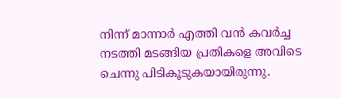നിന്ന് മാന്നാർ എത്തി വൻ കവർച്ച നടത്തി മടങ്ങിയ പ്രതികളെ അവിടെ ചെന്നു പിടികൂടുകയായിരുന്നു.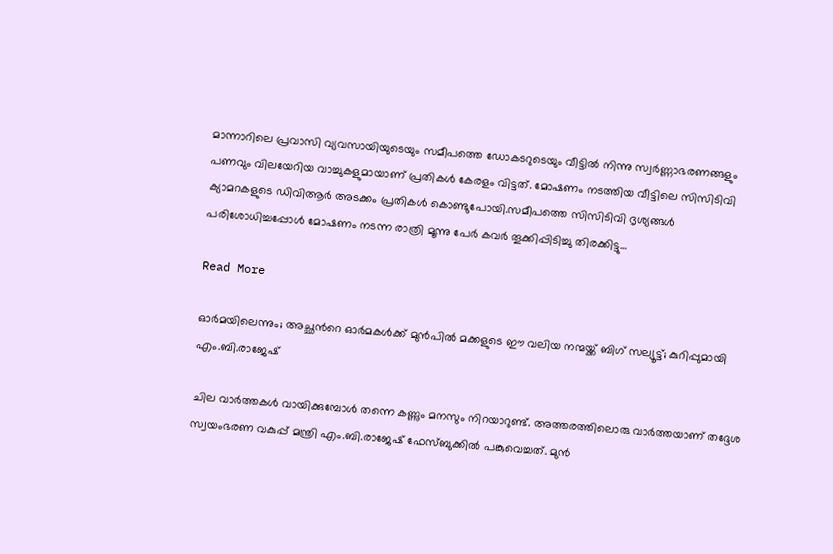മാന്നാറിലെ പ്രവാസി വ്യവസായിയുടെയും സമീപത്തെ ഡോകടറുടെയും വീട്ടിൽ നിന്നു സ്വർണ്ണാഭരണങ്ങളും പണവും വിലയേറിയ വാച്ചുകളുമായാണ് പ്രതികൾ കേരളം വിട്ടത്. മോഷണം നടത്തിയ വീട്ടിലെ സിസിടിവി ക്യാമറകളുടെ ഡിവിആർ അടക്കം പ്രതികൾ കൊണ്ടുപോയി.സമീപത്തെ സിസിടിവി ദൃശ്യങ്ങൾ പരിശോധിച്ചപ്പോൾ മോഷണം നടന്ന രാത്രി മൂന്നു പേർ കവർ തൂക്കിപ്പിടിച്ചു തിരക്കിട്ടു…

Read More

ഓർമയിലെന്നും; അച്ഛന്‍റെ ഓർമകൾക്ക് മുൻപിൽ മക്കളുടെ ഈ വലിയ നന്മയ്ക്ക്‌ ബിഗ്‌ സല്യൂട്ട്‌; കുറിപ്പുമായി എം.ബി.രാജേഷ്

ചില വാർത്തകൾ വായിക്കുമ്പോൾ തന്നെ കണ്ണും മനസും നിറയാറുണ്ട്. അത്തരത്തിലൊരു വാർത്തയാണ് തദ്ദേശ സ്വയംഭരണ വകുപ്പ് മന്ത്രി എം.ബി.രാജേഷ് ഫേസ്ബുക്കിൽ പങ്കുവെച്ചത്. മുൻ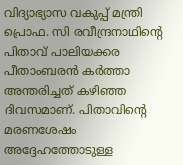വിദ്യാഭ്യാസ വകുപ്പ്‌ മന്ത്രി പ്രൊഫ. സി രവീന്ദ്രനാഥിന്‍റെ പിതാവ് പാലിയക്കര പീതാംബരൻ കർത്താ അന്തരിച്ചത്‌ കഴിഞ്ഞ ദിവസമാണ്. പിതാവിന്‍റെ മരണശേഷം അദ്ദേഹത്തോടുള്ള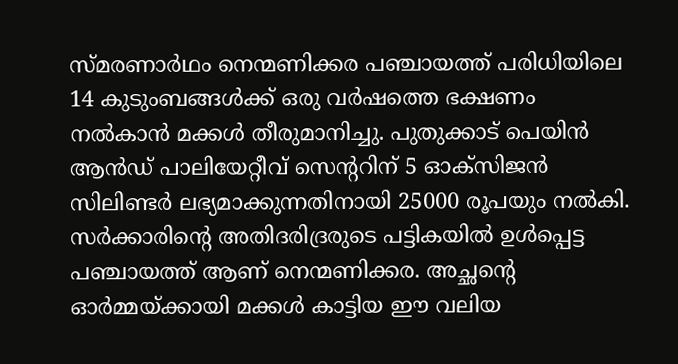സ്മരണാർഥം നെന്മണിക്കര പഞ്ചായത്ത്‌ പരിധിയിലെ 14 കുടുംബങ്ങൾക്ക് ഒരു വർഷത്തെ ഭക്ഷണം നൽകാൻ മക്കൾ തീരുമാനിച്ചു. പുതുക്കാട് പെയിൻ ആൻഡ് പാലിയേറ്റീവ് സെന്‍ററിന് 5 ഓക്സിജൻ സിലിണ്ടർ ലഭ്യമാക്കുന്നതിനായി 25000 രൂപയും നൽകി. സർക്കാരിന്‍റെ അതിദരിദ്രരുടെ പട്ടികയിൽ ഉൾപ്പെട്ട പഞ്ചായത്ത്‌ ആണ് നെന്മണിക്കര. അച്ഛന്‍റെ ഓർമ്മയ്‌ക്കായി മക്കൾ കാട്ടിയ ഈ വലിയ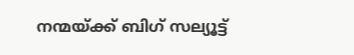നന്മയ്ക്ക്‌ ബിഗ്‌ സല്യൂട്ട്‌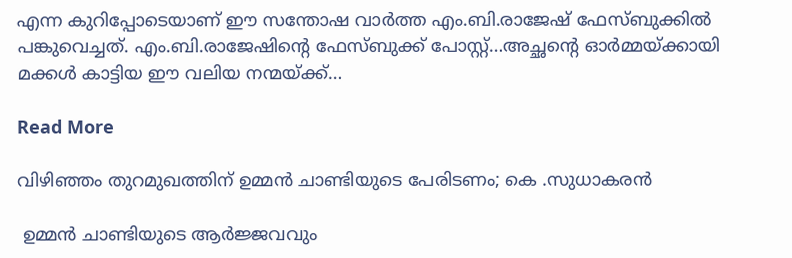എന്ന കുറിപ്പോടെയാണ് ഈ സന്തോഷ വാർത്ത എം.ബി.രാജേഷ് ഫേസ്ബുക്കിൽ പങ്കുവെച്ചത്. എം.ബി.രാജേഷിന്‍റെ ഫേസ്ബുക്ക് പോസ്റ്റ്…അച്ഛന്‍റെ ഓർമ്മയ്‌ക്കായി മക്കൾ കാട്ടിയ ഈ വലിയ നന്മയ്ക്ക്‌…

Read More

വിഴിഞ്ഞം തുറമുഖത്തിന് ഉമ്മന്‍ ചാണ്ടിയുടെ പേരിടണം; കെ .സുധാകരന്‍

 ഉമ്മൻ ചാണ്ടിയുടെ ആർജ്ജവവും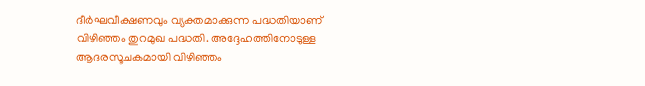ദീർഘവീക്ഷണവും വ്യക്തമാക്കുന്ന പദ്ധതിയാണ് വിഴിഞ്ഞം തുറമുഖ പദ്ധതി. അദ്ദേഹത്തിനോടുള്ള ആദരസൂചകമായി വിഴിഞ്ഞം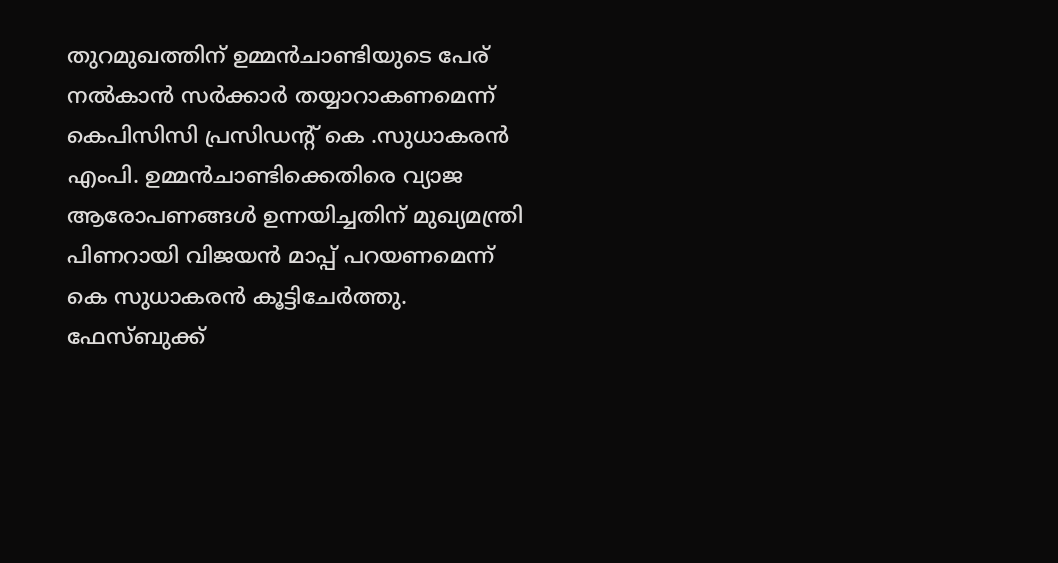തുറമുഖത്തിന് ഉമ്മൻചാണ്ടിയുടെ പേര് നൽകാൻ സർക്കാർ തയ്യാറാകണമെന്ന് കെപിസിസി പ്രസിഡന്‍റ് കെ .സുധാകരന്‍ എംപി. ഉമ്മൻചാണ്ടിക്കെതിരെ വ്യാജ ആരോപണങ്ങൾ ഉന്നയിച്ചതിന് മുഖ്യമന്ത്രി പിണറായി വിജയന്‍ മാപ്പ് പറയണമെന്ന് കെ സുധാകരന്‍ കൂട്ടിചേർത്തു. ഫേസ്ബുക്ക്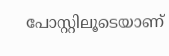പോസ്റ്റിലൂടെയാണ്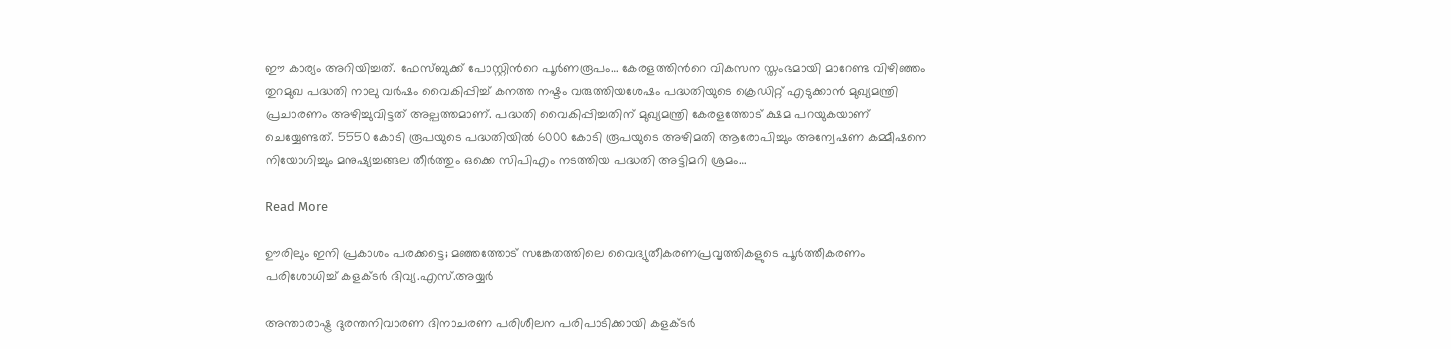ഈ കാര്യം അറിയിച്ചത്. ഫേസ്ബുക്ക് പോസ്റ്റിന്‍റെ പൂർണരൂപം… കേരളത്തിന്‍റെ വികസന സ്തംഭമായി മാറേണ്ട വിഴിഞ്ഞം തുറമുഖ പദ്ധതി നാലു വര്‍ഷം വൈകിപ്പിച്ച് കനത്ത നഷ്ടം വരുത്തിയശേഷം പദ്ധതിയുടെ ക്രെഡിറ്റ് എടുക്കാന്‍ മുഖ്യമന്ത്രി പ്രചാരണം അഴിച്ചുവിട്ടത് അല്പത്തമാണ്. പദ്ധതി വൈകിപ്പിച്ചതിന് മുഖ്യമന്ത്രി കേരളത്തോട് ക്ഷമ പറയുകയാണ് ചെയ്യേണ്ടത്. 5550 കോടി രൂപയുടെ പദ്ധതിയില്‍ 6000 കോടി രൂപയുടെ അഴിമതി ആരോപിച്ചും അന്വേഷണ കമ്മീഷനെ നിയോഗിച്ചും മനുഷ്യച്ചങ്ങല തീര്‍ത്തും ഒക്കെ സിപിഎം നടത്തിയ പദ്ധതി അട്ടിമറി ശ്രമം…

Read More

ഊരിലും ഇനി പ്രകാശം പരക്കട്ടെ; മഞ്ഞത്തോട് സങ്കേതത്തിലെ വൈദ്യുതീകരണപ്രവൃത്തികളുടെ പൂർത്തീകരണം പരിശോധിച്ച് കളക്ടർ ദിവ്യ.എസ്.അയ്യർ

അന്താരാഷ്ട്ര ദുരന്തനിവാരണ ദിനാചരണ പരിശീലന പരിപാടിക്കായി കളക്ടർ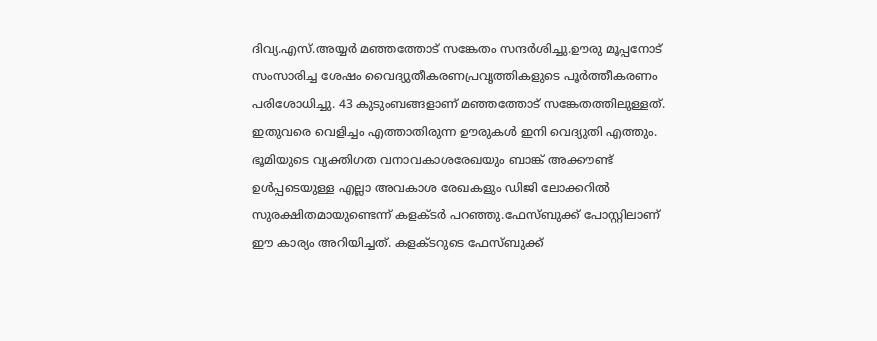ദിവ്യ.എസ്.അയ്യർ മഞ്ഞത്തോട് സങ്കേതം സന്ദർശിച്ചു.ഊരു മൂപ്പനോട് സംസാരിച്ച ശേ‌ഷം വൈദ്യുതീകരണപ്രവൃത്തികളുടെ പൂർത്തീകരണം പരിശോധിച്ചു. 43 കുടുംബങ്ങളാണ് മഞ്ഞത്തോട് സങ്കേതത്തിലുള്ളത്. ഇതുവരെ വെളിച്ചം എത്താതിരുന്ന ഊരുകൾ ഇനി വെദ്യുതി എത്തും. ഭൂമിയുടെ വ്യക്തിഗത വനാവകാശരേഖയും ബാങ്ക് അക്കൗണ്ട് ഉൾപ്പടെയുള്ള എല്ലാ അവകാശ രേഖകളും ഡിജി ലോക്കറിൽ സുരക്ഷിതമായുണ്ടെന്ന് കളക്ടർ പറഞ്ഞു.ഫേസ്ബുക്ക് പോസ്റ്റിലാണ് ഈ കാര്യം അറിയിച്ചത്. കളക്ടറുടെ ഫേസ്ബുക്ക്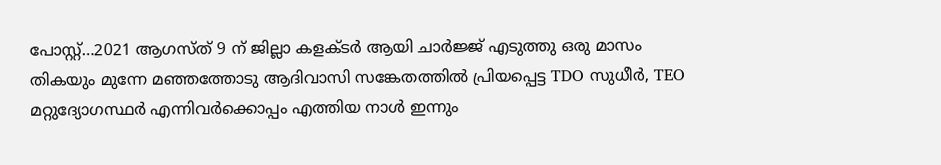പോസ്റ്റ്…2021 ആഗസ്ത് 9 ന് ജില്ലാ കളക്ടർ ആയി ചാർജ്ജ് എടുത്തു ഒരു മാസം തികയും മുന്നേ മഞ്ഞത്തോടു ആദിവാസി സങ്കേതത്തിൽ പ്രിയപ്പെട്ട TDO സുധീർ, TEO മറ്റുദ്യോഗസ്ഥർ എന്നിവർക്കൊപ്പം എത്തിയ നാൾ ഇന്നും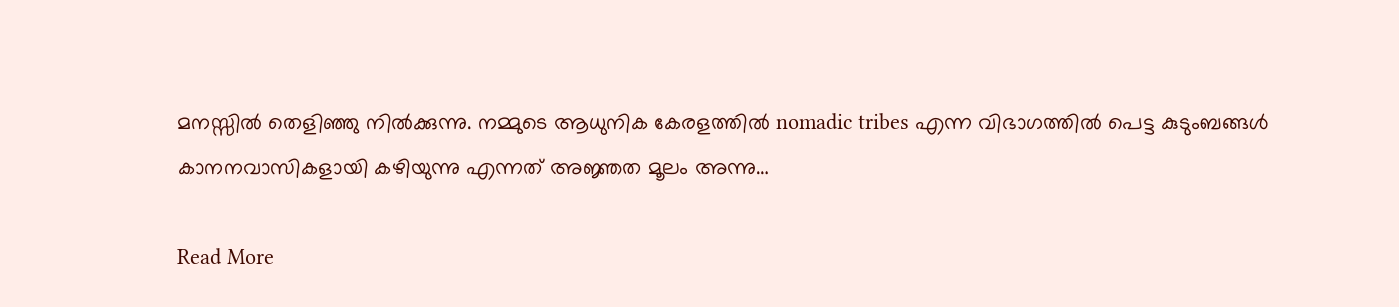മനസ്സിൽ തെളിഞ്ഞു നിൽക്കുന്നു. നമ്മുടെ ആധുനിക കേരളത്തിൽ nomadic tribes എന്ന വിഭാഗത്തിൽ പെട്ട കുടുംബങ്ങൾ കാനനവാസികളായി കഴിയുന്നു എന്നത് അജ്ഞത മൂലം അന്നു…

Read More